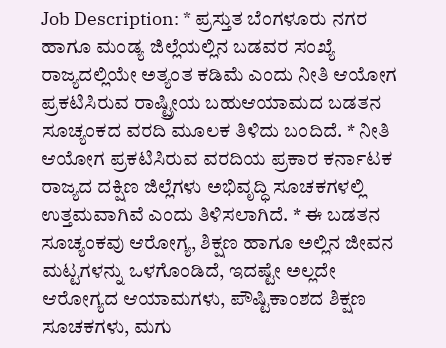Job Description: * ಪ್ರಸ್ತುತ ಬೆಂಗಳೂರು ನಗರ ಹಾಗೂ ಮಂಡ್ಯ ಜಿಲ್ಲೆಯಲ್ಲಿನ ಬಡವರ ಸಂಖ್ಯೆ ರಾಜ್ಯದಲ್ಲಿಯೇ ಅತ್ಯಂತ ಕಡಿಮೆ ಎಂದು ನೀತಿ ಆಯೋಗ ಪ್ರಕಟಿಸಿರುವ ರಾಷ್ಟ್ರೀಯ ಬಹುಆಯಾಮದ ಬಡತನ ಸೂಚ್ಯಂಕದ ವರದಿ ಮೂಲಕ ತಿಳಿದು ಬಂದಿದೆ. * ನೀತಿ ಆಯೋಗ ಪ್ರಕಟಿಸಿರುವ ವರದಿಯ ಪ್ರಕಾರ ಕರ್ನಾಟಕ ರಾಜ್ಯದ ದಕ್ಷಿಣ ಜಿಲ್ಲೆಗಳು ಅಭಿವೃದ್ಧಿ ಸೂಚಕಗಳಲ್ಲಿ ಉತ್ತಮವಾಗಿವೆ ಎಂದು ತಿಳಿಸಲಾಗಿದೆ. * ಈ ಬಡತನ ಸೂಚ್ಯಂಕವು ಆರೋಗ್ಯ, ಶಿಕ್ಷಣ ಹಾಗೂ ಅಲ್ಲಿನ ಜೀವನ ಮಟ್ಟಗಳನ್ನು ಒಳಗೊಂಡಿದೆ, ಇದಷ್ಟೇ ಅಲ್ಲದೇ ಆರೋಗ್ಯದ ಆಯಾಮಗಳು, ಪೌಷ್ಟಿಕಾಂಶದ ಶಿಕ್ಷಣ ಸೂಚಕಗಳು, ಮಗು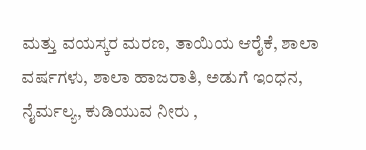ಮತ್ತು ವಯಸ್ಕರ ಮರಣ, ತಾಯಿಯ ಆರೈಕೆ, ಶಾಲಾ ವರ್ಷಗಳು, ಶಾಲಾ ಹಾಜರಾತಿ, ಅಡುಗೆ ಇಂಧನ, ನೈರ್ಮಲ್ಯ, ಕುಡಿಯುವ ನೀರು ,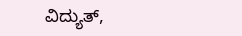ವಿದ್ಯುತ್,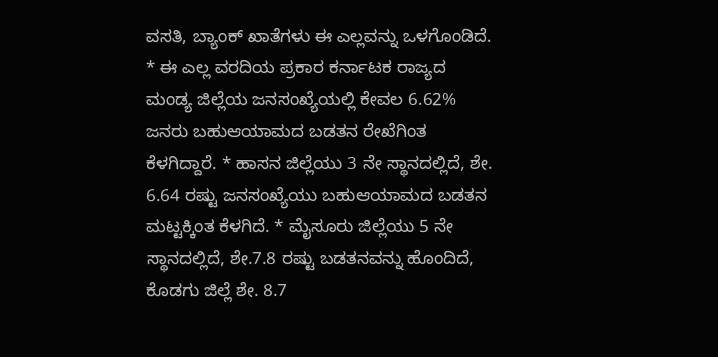ವಸತಿ, ಬ್ಯಾಂಕ್ ಖಾತೆಗಳು ಈ ಎಲ್ಲವನ್ನು ಒಳಗೊಂಡಿದೆ. * ಈ ಎಲ್ಲ ವರದಿಯ ಪ್ರಕಾರ ಕರ್ನಾಟಕ ರಾಜ್ಯದ ಮಂಡ್ಯ ಜಿಲ್ಲೆಯ ಜನಸಂಖ್ಯೆಯಲ್ಲಿ ಕೇವಲ 6.62% ಜನರು ಬಹುಆಯಾಮದ ಬಡತನ ರೇಖೆಗಿಂತ ಕೆಳಗಿದ್ದಾರೆ. * ಹಾಸನ ಜಿಲ್ಲೆಯು 3 ನೇ ಸ್ಥಾನದಲ್ಲಿದೆ, ಶೇ. 6.64 ರಷ್ಟು ಜನಸಂಖ್ಯೆಯು ಬಹುಆಯಾಮದ ಬಡತನ ಮಟ್ಟಕ್ಕಿಂತ ಕೆಳಗಿದೆ. * ಮೈಸೂರು ಜಿಲ್ಲೆಯು 5 ನೇ ಸ್ಥಾನದಲ್ಲಿದೆ, ಶೇ.7.8 ರಷ್ಟು ಬಡತನವನ್ನು ಹೊಂದಿದೆ, ಕೊಡಗು ಜಿಲ್ಲೆ ಶೇ. 8.7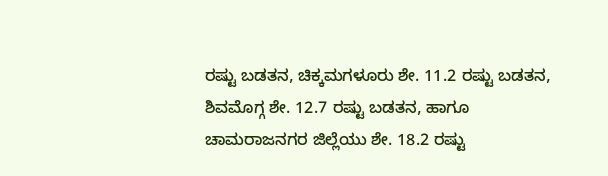ರಷ್ಟು ಬಡತನ, ಚಿಕ್ಕಮಗಳೂರು ಶೇ. 11.2 ರಷ್ಟು ಬಡತನ, ಶಿವಮೊಗ್ಗ ಶೇ. 12.7 ರಷ್ಟು ಬಡತನ, ಹಾಗೂ ಚಾಮರಾಜನಗರ ಜಿಲ್ಲೆಯು ಶೇ. 18.2 ರಷ್ಟು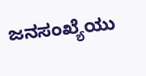ಜನಸಂಖ್ಯೆಯು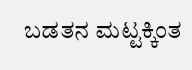ಬಡತನ ಮಟ್ಟಕ್ಕಿಂತ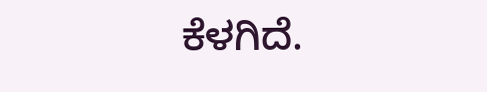ಕೆಳಗಿದೆ.